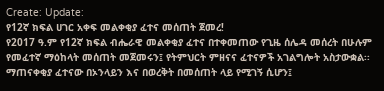Create: Update:
የ12ኛ ክፍል ሀገር አቀፍ መልቀቂያ ፈተና መሰጠት ጀመረ!
የ2017 ዓ.ም የ12ኛ ክፍል ብሔራዊ መልቀቂያ ፈተና በተቀመጠው የጊዜ ሰሌዳ መሰረት በሁሉም የመፈተኛ ማዕከላት መሰጠት መጀመሩን፤ የትምህርት ምዘናና ፈተናዎች አገልግሎት አስታውቋል፡፡
ማጠናቀቂያ ፈተናው በኦንላይን እና በወረቅት በመሰጠት ላይ የሚገኝ ሲሆን፤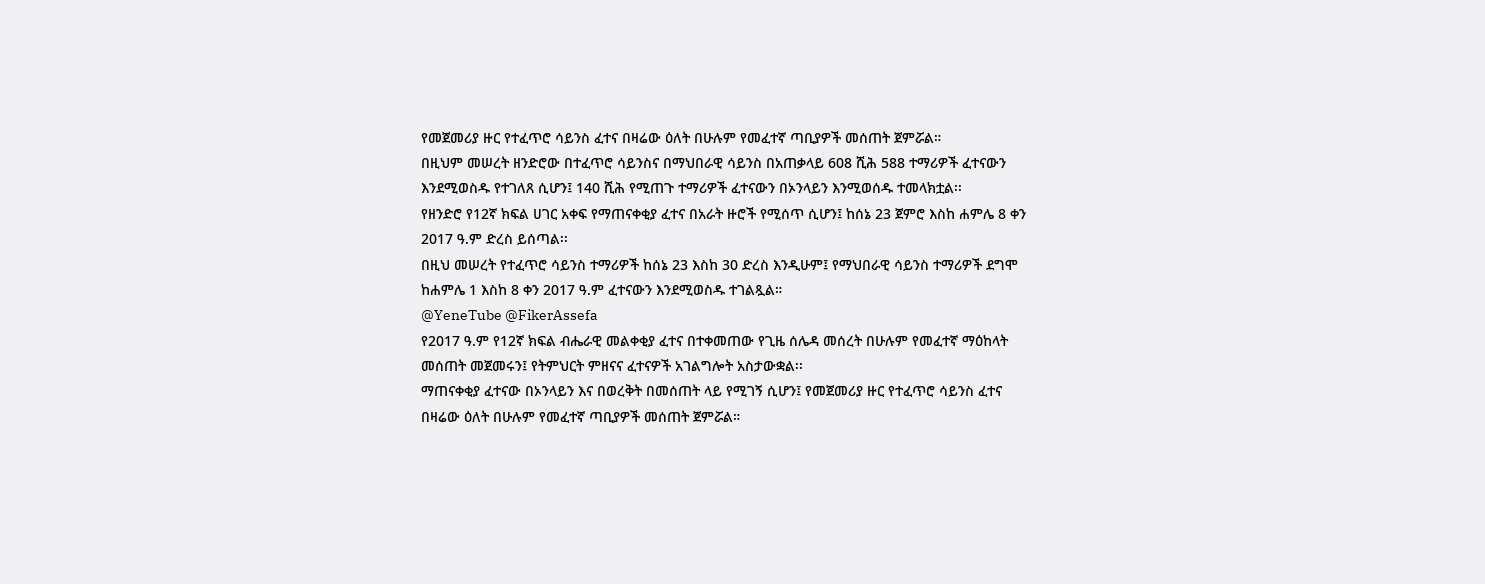የመጀመሪያ ዙር የተፈጥሮ ሳይንስ ፈተና በዛሬው ዕለት በሁሉም የመፈተኛ ጣቢያዎች መሰጠት ጀምሯል።
በዚህም መሠረት ዘንድሮው በተፈጥሮ ሳይንስና በማህበራዊ ሳይንስ በአጠቃላይ 608 ሺሕ 588 ተማሪዎች ፈተናውን እንደሚወስዱ የተገለጸ ሲሆን፤ 140 ሺሕ የሚጠጉ ተማሪዎች ፈተናውን በኦንላይን እንሚወሰዱ ተመላክቷል፡፡
የዘንድሮ የ12ኛ ክፍል ሀገር አቀፍ የማጠናቀቂያ ፈተና በአራት ዙሮች የሚሰጥ ሲሆን፤ ከሰኔ 23 ጀምሮ እስከ ሐምሌ 8 ቀን 2017 ዓ.ም ድረስ ይሰጣል፡፡
በዚህ መሠረት የተፈጥሮ ሳይንስ ተማሪዎች ከሰኔ 23 እስከ 30 ድረስ እንዲሁም፤ የማህበራዊ ሳይንስ ተማሪዎች ደግሞ ከሐምሌ 1 እስከ 8 ቀን 2017 ዓ.ም ፈተናውን እንደሚወስዱ ተገልጿል።
@YeneTube @FikerAssefa
የ2017 ዓ.ም የ12ኛ ክፍል ብሔራዊ መልቀቂያ ፈተና በተቀመጠው የጊዜ ሰሌዳ መሰረት በሁሉም የመፈተኛ ማዕከላት መሰጠት መጀመሩን፤ የትምህርት ምዘናና ፈተናዎች አገልግሎት አስታውቋል፡፡
ማጠናቀቂያ ፈተናው በኦንላይን እና በወረቅት በመሰጠት ላይ የሚገኝ ሲሆን፤ የመጀመሪያ ዙር የተፈጥሮ ሳይንስ ፈተና በዛሬው ዕለት በሁሉም የመፈተኛ ጣቢያዎች መሰጠት ጀምሯል።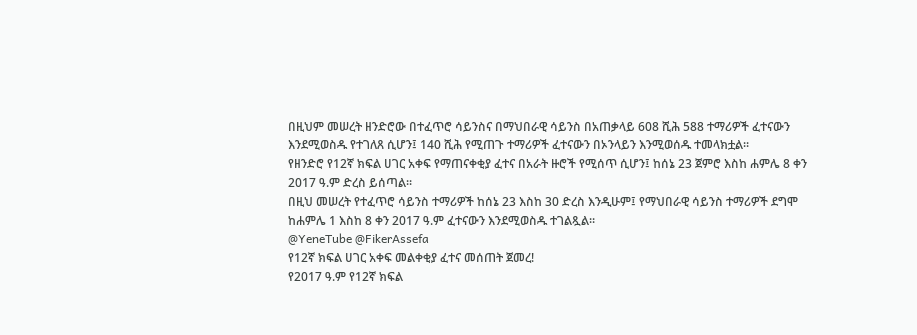በዚህም መሠረት ዘንድሮው በተፈጥሮ ሳይንስና በማህበራዊ ሳይንስ በአጠቃላይ 608 ሺሕ 588 ተማሪዎች ፈተናውን እንደሚወስዱ የተገለጸ ሲሆን፤ 140 ሺሕ የሚጠጉ ተማሪዎች ፈተናውን በኦንላይን እንሚወሰዱ ተመላክቷል፡፡
የዘንድሮ የ12ኛ ክፍል ሀገር አቀፍ የማጠናቀቂያ ፈተና በአራት ዙሮች የሚሰጥ ሲሆን፤ ከሰኔ 23 ጀምሮ እስከ ሐምሌ 8 ቀን 2017 ዓ.ም ድረስ ይሰጣል፡፡
በዚህ መሠረት የተፈጥሮ ሳይንስ ተማሪዎች ከሰኔ 23 እስከ 30 ድረስ እንዲሁም፤ የማህበራዊ ሳይንስ ተማሪዎች ደግሞ ከሐምሌ 1 እስከ 8 ቀን 2017 ዓ.ም ፈተናውን እንደሚወስዱ ተገልጿል።
@YeneTube @FikerAssefa
የ12ኛ ክፍል ሀገር አቀፍ መልቀቂያ ፈተና መሰጠት ጀመረ!
የ2017 ዓ.ም የ12ኛ ክፍል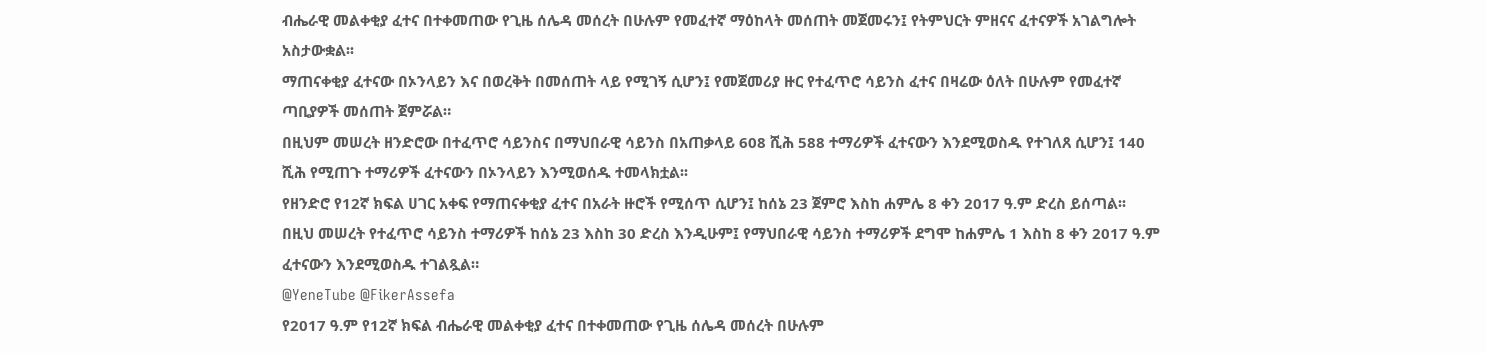ብሔራዊ መልቀቂያ ፈተና በተቀመጠው የጊዜ ሰሌዳ መሰረት በሁሉም የመፈተኛ ማዕከላት መሰጠት መጀመሩን፤ የትምህርት ምዘናና ፈተናዎች አገልግሎት አስታውቋል፡፡
ማጠናቀቂያ ፈተናው በኦንላይን እና በወረቅት በመሰጠት ላይ የሚገኝ ሲሆን፤ የመጀመሪያ ዙር የተፈጥሮ ሳይንስ ፈተና በዛሬው ዕለት በሁሉም የመፈተኛ ጣቢያዎች መሰጠት ጀምሯል።
በዚህም መሠረት ዘንድሮው በተፈጥሮ ሳይንስና በማህበራዊ ሳይንስ በአጠቃላይ 608 ሺሕ 588 ተማሪዎች ፈተናውን እንደሚወስዱ የተገለጸ ሲሆን፤ 140 ሺሕ የሚጠጉ ተማሪዎች ፈተናውን በኦንላይን እንሚወሰዱ ተመላክቷል፡፡
የዘንድሮ የ12ኛ ክፍል ሀገር አቀፍ የማጠናቀቂያ ፈተና በአራት ዙሮች የሚሰጥ ሲሆን፤ ከሰኔ 23 ጀምሮ እስከ ሐምሌ 8 ቀን 2017 ዓ.ም ድረስ ይሰጣል፡፡
በዚህ መሠረት የተፈጥሮ ሳይንስ ተማሪዎች ከሰኔ 23 እስከ 30 ድረስ እንዲሁም፤ የማህበራዊ ሳይንስ ተማሪዎች ደግሞ ከሐምሌ 1 እስከ 8 ቀን 2017 ዓ.ም ፈተናውን እንደሚወስዱ ተገልጿል።
@YeneTube @FikerAssefa
የ2017 ዓ.ም የ12ኛ ክፍል ብሔራዊ መልቀቂያ ፈተና በተቀመጠው የጊዜ ሰሌዳ መሰረት በሁሉም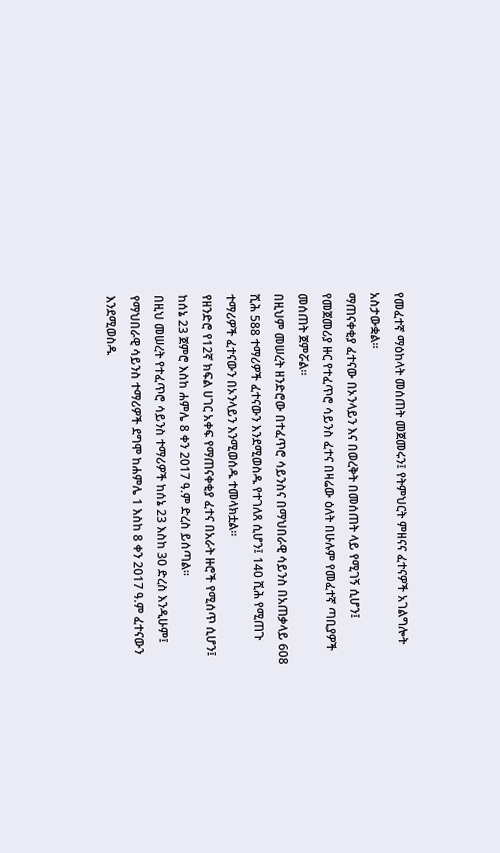የመፈተኛ ማዕከላት መሰጠት መጀመሩን፤ የትምህርት ምዘናና ፈተናዎች አገልግሎት አስታውቋል፡፡
ማጠናቀቂያ ፈተናው በኦንላይን እና በወረቅት በመሰጠት ላይ የሚገኝ ሲሆን፤ የመጀመሪያ ዙር የተፈጥሮ ሳይንስ ፈተና በዛሬው ዕለት በሁሉም የመፈተኛ ጣቢያዎች መሰጠት ጀምሯል።
በዚህም መሠረት ዘንድሮው በተፈጥሮ ሳይንስና በማህበራዊ ሳይንስ በአጠቃላይ 608 ሺሕ 588 ተማሪዎች ፈተናውን እንደሚወስዱ የተገለጸ ሲሆን፤ 140 ሺሕ የሚጠጉ ተማሪዎች ፈተናውን በኦንላይን እንሚወሰዱ ተመላክቷል፡፡
የዘንድሮ የ12ኛ ክፍል ሀገር አቀፍ የማጠናቀቂያ ፈተና በአራት ዙሮች የሚሰጥ ሲሆን፤ ከሰኔ 23 ጀምሮ እስከ ሐምሌ 8 ቀን 2017 ዓ.ም ድረስ ይሰጣል፡፡
በዚህ መሠረት የተፈጥሮ ሳይንስ ተማሪዎች ከሰኔ 23 እስከ 30 ድረስ እንዲሁም፤ የማህበራዊ ሳይንስ ተማሪዎች ደግሞ ከሐምሌ 1 እስከ 8 ቀን 2017 ዓ.ም ፈተናውን እንደሚወስዱ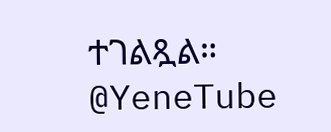ተገልጿል።
@YeneTube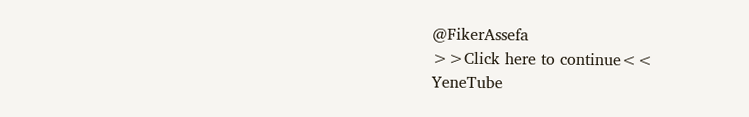@FikerAssefa
>>Click here to continue<<
YeneTube